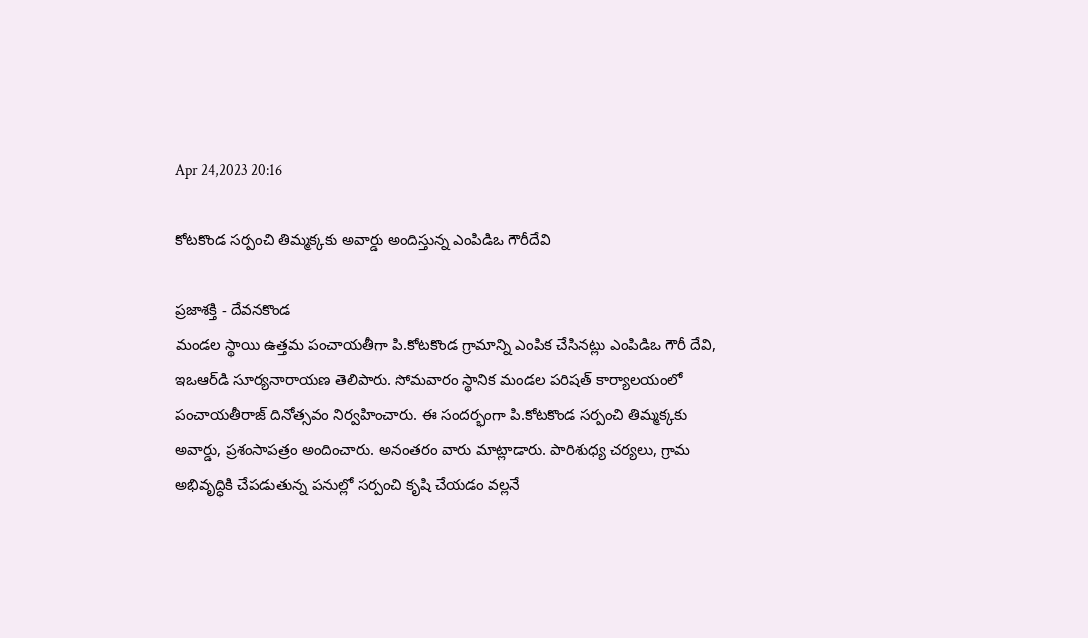Apr 24,2023 20:16

కోటకొండ సర్పంచి తిమ్మక్కకు అవార్డు అందిస్తున్న ఎంపిడిఒ గౌరీదేవి

ప్రజాశక్తి - దేవనకొండ
మండల స్థాయి ఉత్తమ పంచాయతీగా పి.కోటకొండ గ్రామాన్ని ఎంపిక చేసినట్లు ఎంపిడిఒ గౌరీ దేవి, ఇఒఆర్‌డి సూర్యనారాయణ తెలిపారు. సోమవారం స్థానిక మండల పరిషత్‌ కార్యాలయంలో పంచాయతీరాజ్‌ దినోత్సవం నిర్వహించారు. ఈ సందర్భంగా పి.కోటకొండ సర్పంచి తిమ్మక్కకు అవార్డు, ప్రశంసాపత్రం అందించారు. అనంతరం వారు మాట్లాడారు. పారిశుధ్య చర్యలు, గ్రామ అభివృద్ధికి చేపడుతున్న పనుల్లో సర్పంచి కృషి చేయడం వల్లనే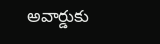అవార్డుకు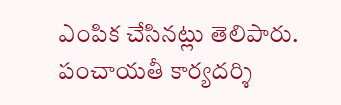ఎంపిక చేసినట్లు తెలిపారు. పంచాయతీ కార్యదర్శి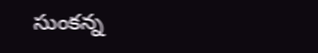సుంకన్న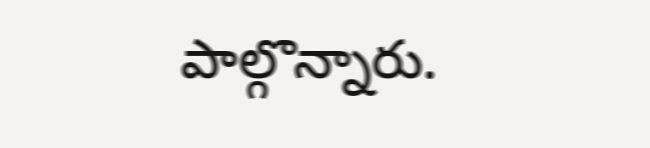పాల్గొన్నారు.